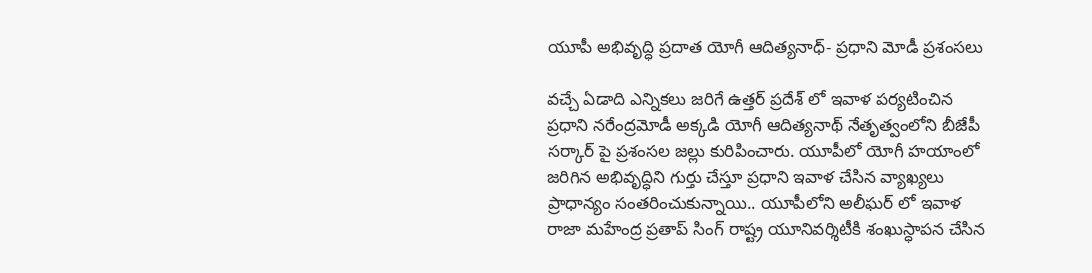యూపీ అభివృద్ధి ప్రదాత యోగీ ఆదిత్యనాధ్- ప్రధాని మోడీ ప్రశంసలు

వచ్చే ఏడాది ఎన్నికలు జరిగే ఉత్తర్ ప్రదేశ్ లో ఇవాళ పర్యటించిన ప్రధాని నరేంద్రమోడీ అక్కడి యోగీ ఆదిత్యనాథ్ నేతృత్వంలోని బీజేపీ సర్కార్ పై ప్రశంసల జల్లు కురిపించారు. యూపీలో యోగీ హయాంలో జరిగిన అభివృద్ధిని గుర్తు చేస్తూ ప్రధాని ఇవాళ చేసిన వ్యాఖ్యలు ప్రాధాన్యం సంతరించుకున్నాయి.. యూపీలోని అలీఘర్ లో ఇవాళ రాజా మహేంద్ర ప్రతాప్ సింగ్ రాష్ట్ర యూనివర్శిటీకి శంఖుస్ధాపన చేసిన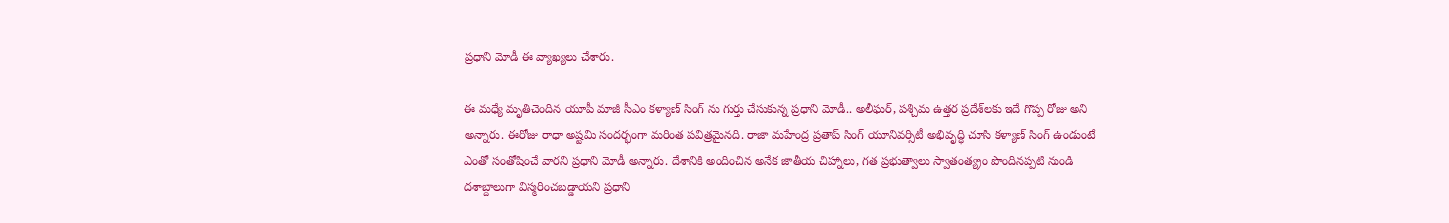ప్రధాని మోడీ ఈ వ్యాఖ్యలు చేశారు.

ఈ మధ్యే మృతిచెందిన యూపీ మాజీ సీఎం కళ్యాణ్ సింగ్ ను గుర్తు చేసుకున్న ప్రధాని మోడీ.. అలీఘర్, పశ్చిమ ఉత్తర ప్రదేశ్‌లకు ఇదే గొప్ప రోజు అని అన్నారు. ఈరోజు రాధా అష్టమి సందర్భంగా మరింత పవిత్రమైనది. రాజా మహేంద్ర ప్రతాప్ సింగ్ యూనివర్సిటీ అభివృద్ధి చూసి కళ్యాణ్ సింగ్ ఉండుంటే ఎంతో సంతోషించే వారని ప్రధాని మోడీ అన్నారు. దేశానికి అందించిన అనేక జాతీయ చిహ్నాలు, గత ప్రభుత్వాలు స్వాతంత్య్రం పొందినప్పటి నుండి దశాబ్దాలుగా విస్మరించబడ్డాయని ప్రధాని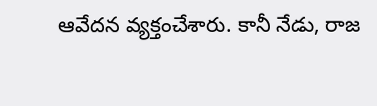ఆవేదన వ్యక్తంచేశారు. కానీ నేడు, రాజ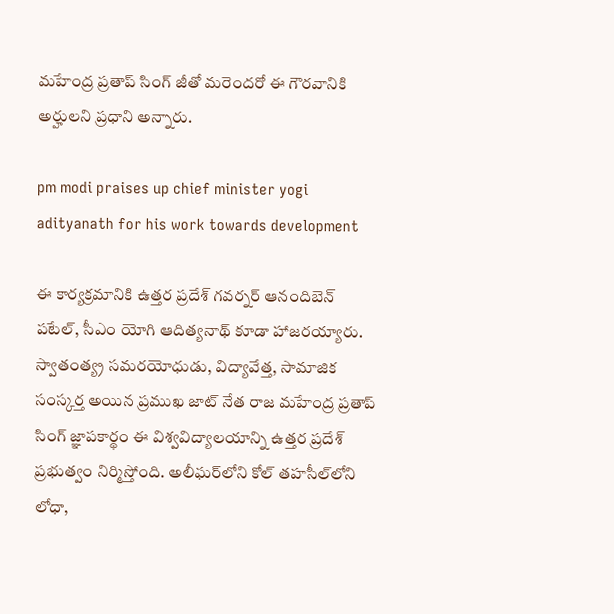మహేంద్ర ప్రతాప్ సింగ్ జీతో మరెందరో ఈ గౌరవానికి అర్హులని ప్రధాని అన్నారు.

pm modi praises up chief minister yogi adityanath for his work towards development

ఈ కార్యక్రమానికి ఉత్తర ప్రదేశ్ గవర్నర్ ఆనందిబెన్ పటేల్, సీఎం యోగి ఆదిత్యనాథ్ కూడా హాజరయ్యారు. స్వాతంత్య్ర సమరయోధుడు, విద్యావేత్త, సామాజిక సంస్కర్త అయిన ప్రముఖ జాట్ నేత రాజ మహేంద్ర ప్రతాప్ సింగ్ జ్ఞాపకార్థం ఈ విశ్వవిద్యాలయాన్ని ఉత్తర ప్రదేశ్ ప్రభుత్వం నిర్మిస్తోంది. అలీఘర్‌లోని కోల్ తహసీల్‌లోని లోధా,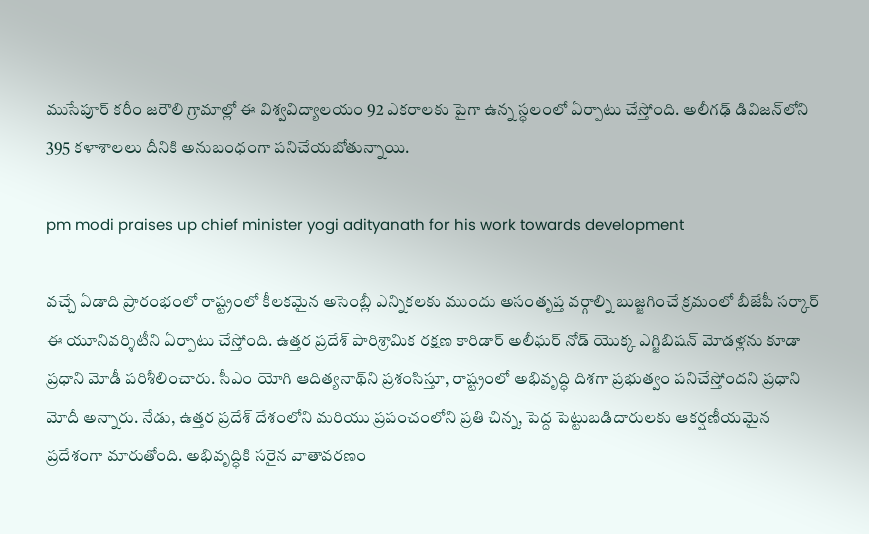ముసేపూర్ కరీం జరౌలి గ్రామాల్లో ఈ విశ్వవిద్యాలయం 92 ఎకరాలకు పైగా ఉన్న స్ధలంలో ఏర్పాటు చేస్తోంది. అలీగఢ్ డివిజన్‌లోని 395 కళాశాలలు దీనికి అనుబంధంగా పనిచేయబోతున్నాయి.

pm modi praises up chief minister yogi adityanath for his work towards development

వచ్చే ఏడాది ప్రారంభంలో రాష్ట్రంలో కీలకమైన అసెంబ్లీ ఎన్నికలకు ముందు అసంతృప్త వర్గాల్ని బుజ్జగించే క్రమంలో బీజేపీ సర్కార్ ఈ యూనివర్శిటీని ఏర్పాటు చేస్తోంది. ఉత్తర ప్రదేశ్ పారిశ్రామిక రక్షణ కారిడార్ అలీఘర్ నోడ్ యొక్క ఎగ్జిబిషన్ మోడళ్లను కూడా ప్రధాని మోడీ పరిశీలించారు. సీఎం యోగి ఆదిత్యనాథ్‌ని ప్రశంసిస్తూ, రాష్ట్రంలో అభివృద్ధి దిశగా ప్రభుత్వం పనిచేస్తోందని ప్రధాని మోదీ అన్నారు. నేడు, ఉత్తర ప్రదేశ్ దేశంలోని మరియు ప్రపంచంలోని ప్రతి చిన్న, పెద్ద పెట్టుబడిదారులకు ఆకర్షణీయమైన ప్రదేశంగా మారుతోంది. అభివృద్ధికి సరైన వాతావరణం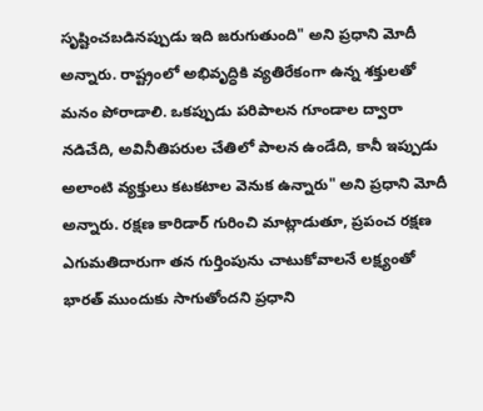సృష్టించబడినప్పుడు ఇది జరుగుతుంది" అని ప్రధాని మోదీ అన్నారు. రాష్ట్రంలో అభివృద్ధికి వ్యతిరేకంగా ఉన్న శక్తులతో మనం పోరాడాలి. ఒకప్పుడు పరిపాలన గూండాల ద్వారా నడిచేది, అవినీతిపరుల చేతిలో పాలన ఉండేది, కానీ ఇప్పుడు అలాంటి వ్యక్తులు కటకటాల వెనుక ఉన్నారు" అని ప్రధాని మోదీ అన్నారు. రక్షణ కారిడార్ గురించి మాట్లాడుతూ, ప్రపంచ రక్షణ ఎగుమతిదారుగా తన గుర్తింపును చాటుకోవాలనే లక్ష్యంతో భారత్ ముందుకు సాగుతోందని ప్రధాని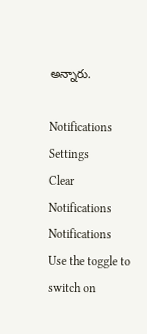అన్నారు.

Notifications
Settings
Clear Notifications
Notifications
Use the toggle to switch on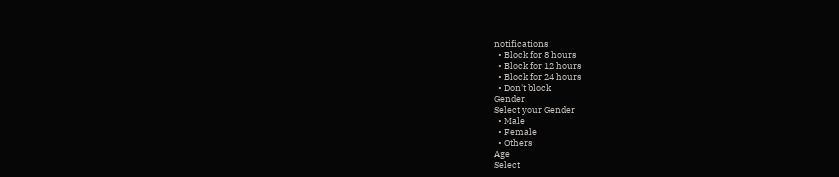notifications
  • Block for 8 hours
  • Block for 12 hours
  • Block for 24 hours
  • Don't block
Gender
Select your Gender
  • Male
  • Female
  • Others
Age
Select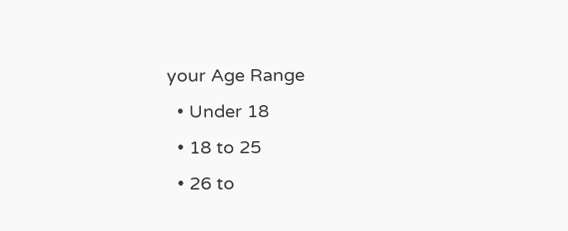your Age Range
  • Under 18
  • 18 to 25
  • 26 to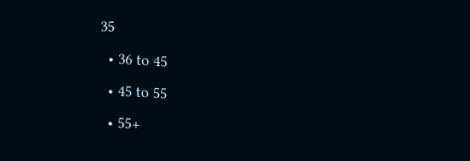35
  • 36 to 45
  • 45 to 55
  • 55+